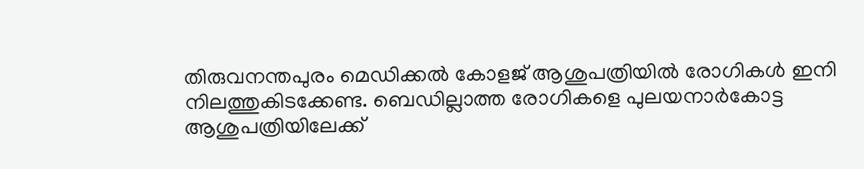തിരുവനന്തപുരം മെഡിക്കല്‍ കോളജ് ആശുപത്രിയില്‍ രോഗികള്‍ ഇനി നിലത്തുകിടക്കേണ്ട. ബെഡില്ലാത്ത രോഗികളെ പുലയനാര്‍കോട്ട ആശുപത്രിയിലേക്ക്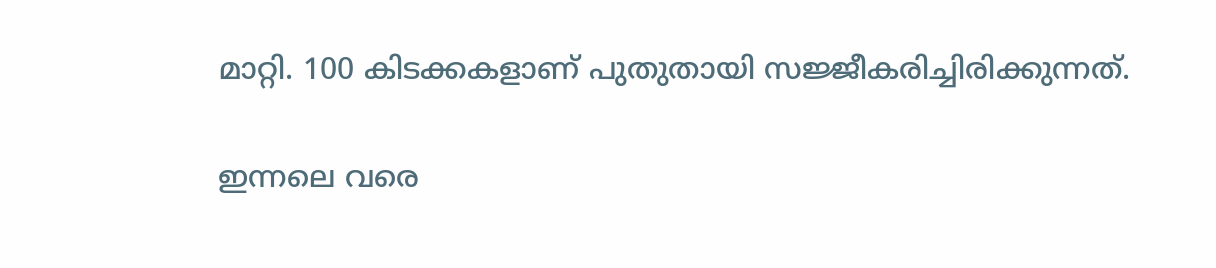മാറ്റി. 100 കിടക്കകളാണ് പുതുതായി സജ്ജീകരിച്ചിരിക്കുന്നത്.

ഇന്നലെ വരെ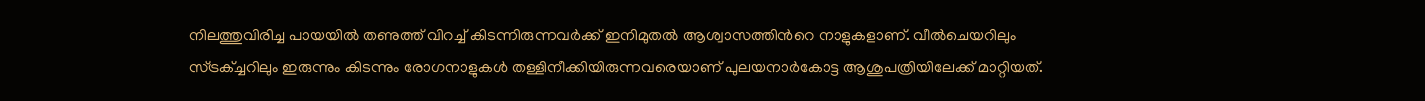നിലത്തുവിരിച്ച പായയില്‍ തണുത്ത് വിറച്ച് കിടന്നിരുന്നവര്‍ക്ക് ഇനിമുതല്‍ ആശ്വാസത്തിന്‍റെ നാളുകളാണ്. വീല്‍ചെയറിലും സ്ട്രക്ച്ചറിലും ഇരുന്നും കിടന്നും രോഗനാളുകള്‍ തള്ളിനീക്കിയിരുന്നവരെയാണ് പുലയനാര്‍കോട്ട ആശുപത്രിയിലേക്ക് മാറ്റിയത്.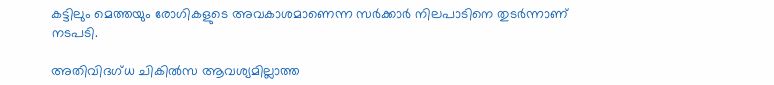കട്ടിലും മെത്തയും രോഗികളുടെ അവകാശമാണെന്ന സര്‍ക്കാര്‍ നിലപാടിനെ തുടര്‍ന്നാണ് നടപടി.

അതിവിദഗ്ധ ചികില്‍സ ആവശ്യമില്ലാത്ത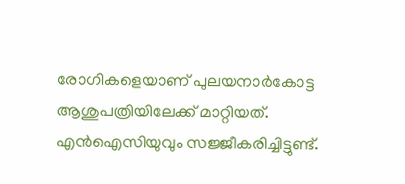രോഗികളെയാണ് പുലയനാര്‍കോട്ട ആശുപത്രിയിലേക്ക് മാറ്റിയത്. എന്‍ഐസിയുവും സജ്ജീകരിച്ചിട്ടുണ്ട്.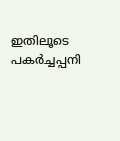ഇതിലൂടെ പകര്‍ച്ചപ്പനി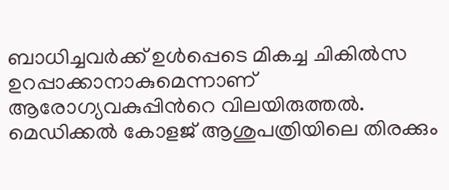ബാധിച്ചവര്‍ക്ക് ഉള്‍പ്പെടെ മികച്ച ചികില്‍സ ഉറപ്പാക്കാനാകുമെന്നാണ് ആരോഗ്യവകുപ്പിന്‍റെ വിലയിരുത്തല്‍. മെഡിക്കല്‍ കോളജ് ആശുപത്രിയിലെ തിരക്കും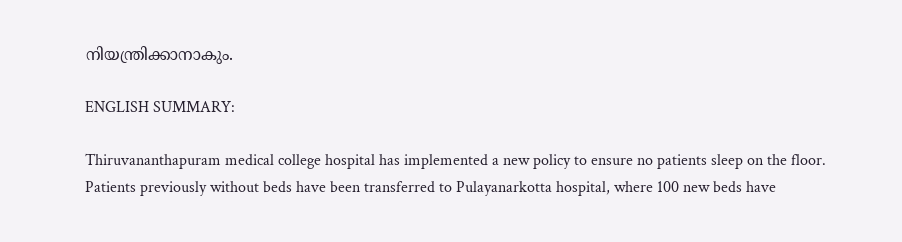നിയന്ത്രിക്കാനാകും.

ENGLISH SUMMARY:

Thiruvananthapuram medical college hospital has implemented a new policy to ensure no patients sleep on the floor. Patients previously without beds have been transferred to Pulayanarkotta hospital, where 100 new beds have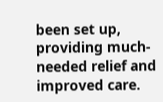been set up, providing much-needed relief and improved care.